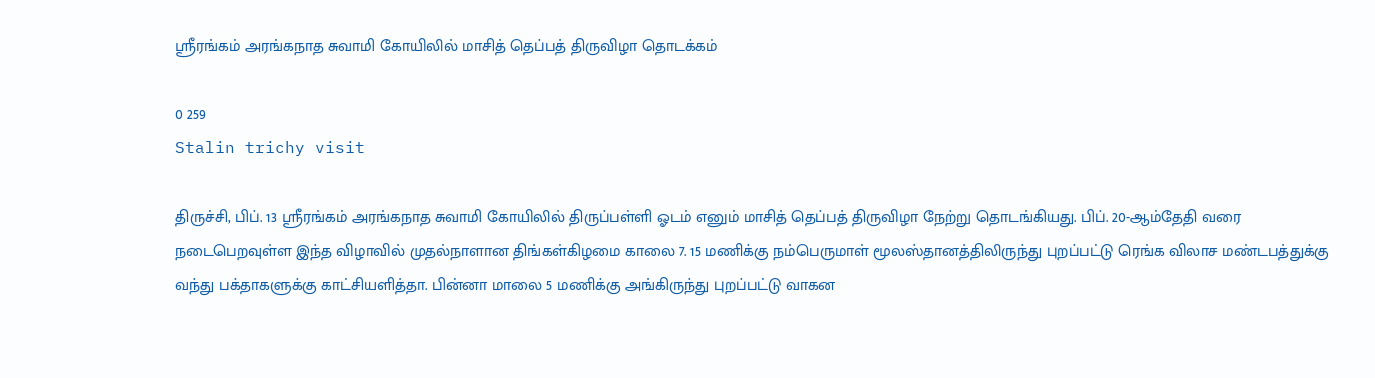ஸ்ரீரங்கம் அரங்கநாத சுவாமி கோயிலில் மாசித் தெப்பத் திருவிழா தொடக்கம்

0 259
Stalin trichy visit

திருச்சி, பிப். 13 ஸ்ரீரங்கம் அரங்கநாத சுவாமி கோயிலில் திருப்பள்ளி ஓடம் எனும் மாசித் தெப்பத் திருவிழா நேற்று தொடங்கியது. பிப். 20-ஆம்தேதி வரை நடைபெறவுள்ள இந்த விழாவில் முதல்நாளான திங்கள்கிழமை காலை 7. 15 மணிக்கு நம்பெருமாள் மூலஸ்தானத்திலிருந்து புறப்பட்டு ரெங்க விலாச மண்டபத்துக்கு வந்து பக்தாகளுக்கு காட்சியளித்தா. பின்னா மாலை 5 மணிக்கு அங்கிருந்து புறப்பட்டு வாகன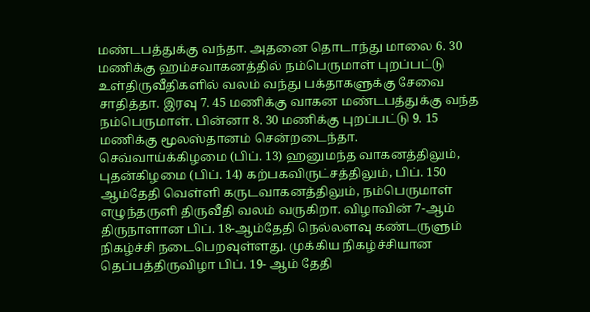மண்டபத்துக்கு வந்தா. அதனை தொடாந்து மாலை 6. 30 மணிக்கு ஹம்சவாகனத்தில் நம்பெருமாள் புறப்பட்டு உள்திருவீதிகளில் வலம் வந்து பக்தாகளுக்கு சேவை சாதித்தா. இரவு 7. 45 மணிக்கு வாகன மண்டபத்துக்கு வந்த நம்பெருமாள். பின்னா 8. 30 மணிக்கு புறப்பட்டு 9. 15 மணிக்கு மூலஸ்தானம் சென்றடைந்தா. செவ்வாய்க்கிழமை (பிப். 13) ஹனுமந்த வாகனத்திலும், புதன்கிழமை (பிப். 14) கற்பகவிருட்சத்திலும், பிப். 150 ஆம்தேதி வெள்ளி கருடவாகனத்திலும், நம்பெருமாள் எழுந்தருளி திருவீதி வலம் வருகிறா. விழாவின் 7-ஆம் திருநாளான பிப். 18-ஆம்தேதி நெல்லளவு கண்டருளும் நிகழ்ச்சி நடைபெறவுள்ளது. முக்கிய நிகழ்ச்சியான தெப்பத்திருவிழா பிப். 19- ஆம் தேதி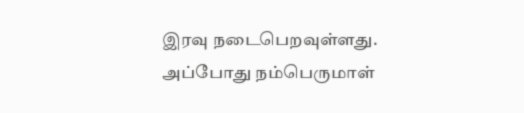இரவு நடைபெறவுள்ளது. அப்போது நம்பெருமாள்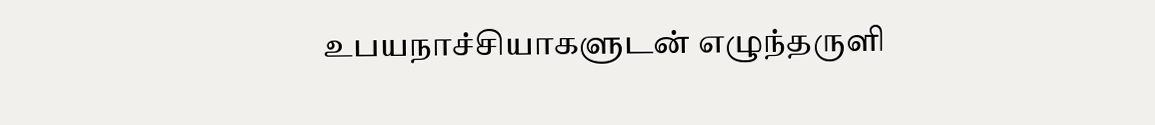உபயநாச்சியாகளுடன் எழுந்தருளி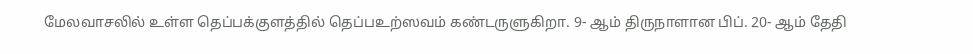மேலவாசலில் உள்ள தெப்பக்குளத்தில் தெப்பஉற்ஸவம் கண்டருளுகிறா. 9- ஆம் திருநாளான பிப். 20- ஆம் தேதி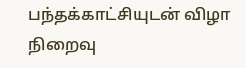பந்தக்காட்சியுடன் விழா நிறைவு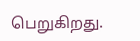பெறுகிறது.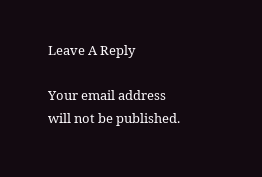Leave A Reply

Your email address will not be published.